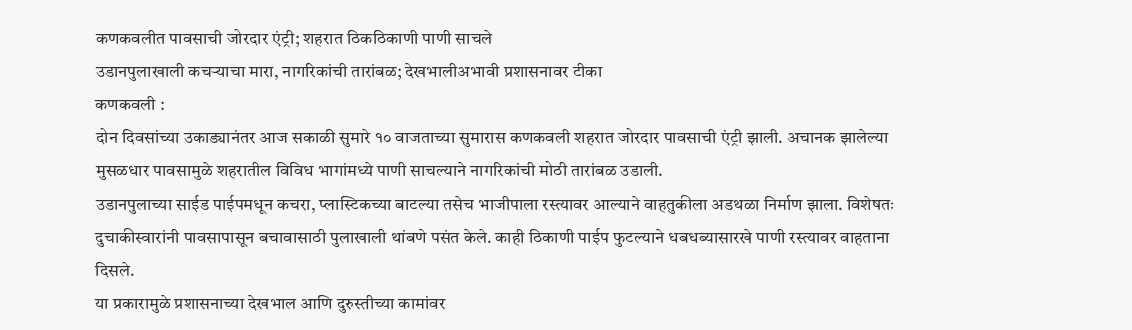कणकवलीत पावसाची जोरदार एंट्री; शहरात ठिकठिकाणी पाणी साचले
उडानपुलाखाली कचऱ्याचा मारा, नागरिकांची तारांबळ; देखभालीअभावी प्रशासनावर टीका
कणकवली :
दोन दिवसांच्या उकाड्यानंतर आज सकाळी सुमारे १० वाजताच्या सुमारास कणकवली शहरात जोरदार पावसाची एंट्री झाली. अचानक झालेल्या मुसळधार पावसामुळे शहरातील विविध भागांमध्ये पाणी साचल्याने नागरिकांची मोठी तारांबळ उडाली.
उडानपुलाच्या साईड पाईपमधून कचरा, प्लास्टिकच्या बाटल्या तसेच भाजीपाला रस्त्यावर आल्याने वाहतुकीला अडथळा निर्माण झाला. विशेषतः दुचाकीस्वारांनी पावसापासून बचावासाठी पुलाखाली थांबणे पसंत केले. काही ठिकाणी पाईप फुटल्याने धबधब्यासारखे पाणी रस्त्यावर वाहताना दिसले.
या प्रकारामुळे प्रशासनाच्या देखभाल आणि दुरुस्तीच्या कामांवर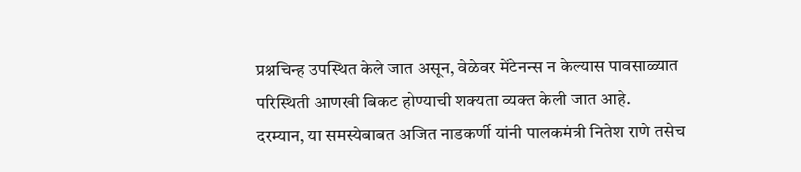प्रश्नचिन्ह उपस्थित केले जात असून, वेळेवर मेंटेनन्स न केल्यास पावसाळ्यात परिस्थिती आणखी बिकट होण्याची शक्यता व्यक्त केली जात आहे.
दरम्यान, या समस्येबाबत अजित नाडकर्णी यांनी पालकमंत्री नितेश राणे तसेच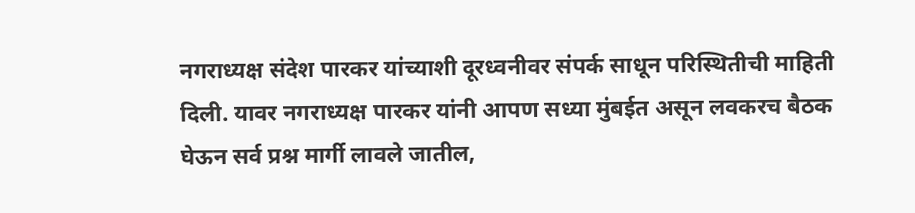नगराध्यक्ष संदेश पारकर यांच्याशी दूरध्वनीवर संपर्क साधून परिस्थितीची माहिती दिली. यावर नगराध्यक्ष पारकर यांनी आपण सध्या मुंबईत असून लवकरच बैठक घेऊन सर्व प्रश्न मार्गी लावले जातील,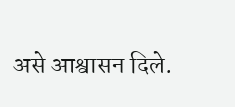असे आश्वासन दिले.